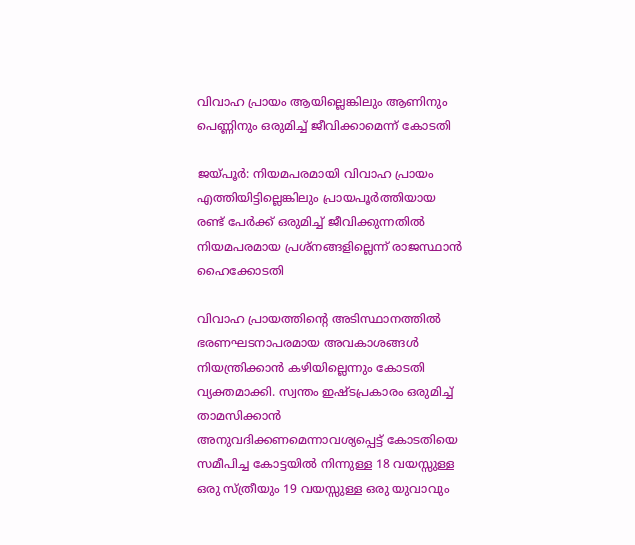വിവാഹ പ്രായം ആയില്ലെങ്കിലും ആണിനും പെണ്ണിനും ഒരുമിച്ച്‌ ജീവിക്കാമെന്ന് കോടതി

ജയ്പൂർ: നിയമപരമായി വിവാഹ പ്രായം എത്തിയിട്ടില്ലെങ്കിലും പ്രായപൂർത്തിയായ രണ്ട് പേർക്ക് ഒരുമിച്ച്‌ ജീവിക്കുന്നതില്‍ നിയമപരമായ പ്രശ്നങ്ങളില്ലെന്ന് രാജസ്ഥാൻ ഹൈക്കോടതി

വിവാഹ പ്രായത്തിന്റെ അടിസ്ഥാനത്തില്‍ ഭരണഘടനാപരമായ അവകാശങ്ങള്‍ നിയന്ത്രിക്കാൻ കഴിയില്ലെന്നും കോടതി വ്യക്തമാക്കി. സ്വന്തം ഇഷ്ടപ്രകാരം ഒരുമിച്ച്‌ താമസിക്കാൻ അനുവദിക്കണമെന്നാവശ്യപ്പെട്ട് കോടതിയെ സമീപിച്ച കോട്ടയില്‍ നിന്നുള്ള 18 വയസ്സുള്ള ഒരു സ്ത്രീയും 19 വയസ്സുള്ള ഒരു യുവാവും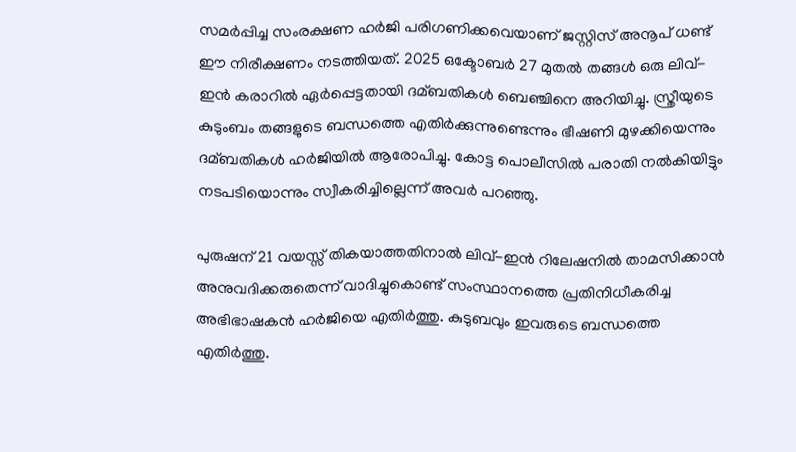സമർപ്പിച്ച സംരക്ഷണ ഹർജി പരിഗണിക്കവെയാണ് ജസ്റ്റിസ് അനൂപ് ധണ്ട് ഈ നിരീക്ഷണം നടത്തിയത്. 2025 ഒക്ടോബർ 27 മുതല്‍ തങ്ങള്‍ ഒരു ലിവ്-ഇൻ കരാറില്‍ ഏർപ്പെട്ടതായി ദമ്ബതികള്‍ ബെഞ്ചിനെ അറിയിച്ചു. സ്ത്രീയുടെ കുടുംബം തങ്ങളുടെ ബന്ധത്തെ എതിർക്കുന്നുണ്ടെന്നും ഭീഷണി മുഴക്കിയെന്നും ദമ്ബതികള്‍ ഹർജിയില്‍ ആരോപിച്ചു. കോട്ട പൊലീസില്‍ പരാതി നല്‍കിയിട്ടും നടപടിയൊന്നും സ്വീകരിച്ചില്ലെന്ന് അവർ പറഞ്ഞു.

പുരുഷന് 21 വയസ്സ് തികയാത്തതിനാല്‍ ലിവ്-ഇൻ റിലേഷനില്‍ താമസിക്കാൻ അനുവദിക്കരുതെന്ന് വാദിച്ചുകൊണ്ട് സംസ്ഥാനത്തെ പ്രതിനിധീകരിച്ച അഭിഭാഷകൻ ഹർജിയെ എതിർത്തു. കുടുബവും ഇവരുടെ ബന്ധത്തെ എതിർത്തു.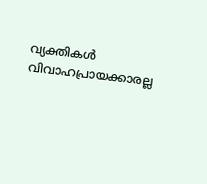വ്യക്തികള്‍ വിവാഹപ്രായക്കാരല്ല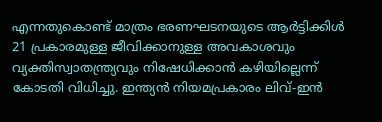എന്നതുകൊണ്ട് മാത്രം ഭരണഘടനയുടെ ആർട്ടിക്കിള്‍ 21 പ്രകാരമുള്ള ജീവിക്കാനുള്ള അവകാശവും വ്യക്തിസ്വാതന്ത്ര്യവും നിഷേധിക്കാൻ കഴിയില്ലെന്ന് കോടതി വിധിച്ചു. ഇന്ത്യൻ നിയമപ്രകാരം ലിവ്-ഇൻ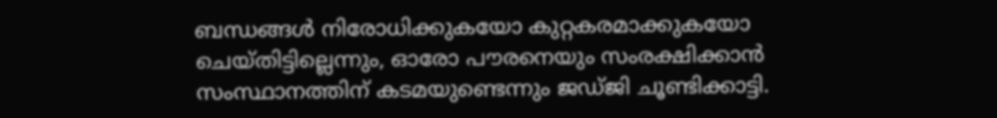ബന്ധങ്ങള്‍ നിരോധിക്കുകയോ കുറ്റകരമാക്കുകയോ ചെയ്തിട്ടില്ലെന്നും, ഓരോ പൗരനെയും സംരക്ഷിക്കാൻ സംസ്ഥാനത്തിന് കടമയുണ്ടെന്നും ജഡ്ജി ചൂണ്ടിക്കാട്ടി.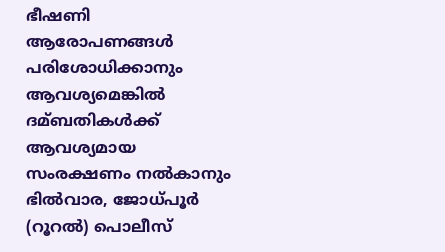ഭീഷണി ആരോപണങ്ങള്‍ പരിശോധിക്കാനും ആവശ്യമെങ്കില്‍ ദമ്ബതികള്‍ക്ക് ആവശ്യമായ സംരക്ഷണം നല്‍കാനും ഭില്‍വാര, ജോധ്പൂർ (റൂറല്‍) പൊലീസ്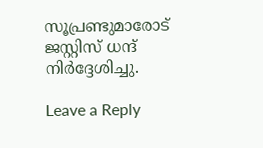സൂപ്രണ്ടുമാരോട് ജസ്റ്റിസ് ധന്ദ് നിർദ്ദേശിച്ചു.

Leave a Reply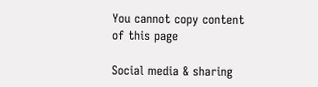You cannot copy content of this page

Social media & sharing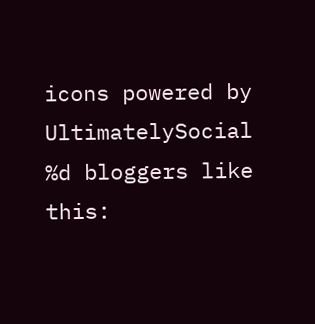icons powered by UltimatelySocial
%d bloggers like this: